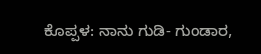ಕೊಪ್ಪಳ: ನಾನು ಗುಡಿ- ಗುಂಡಾರ,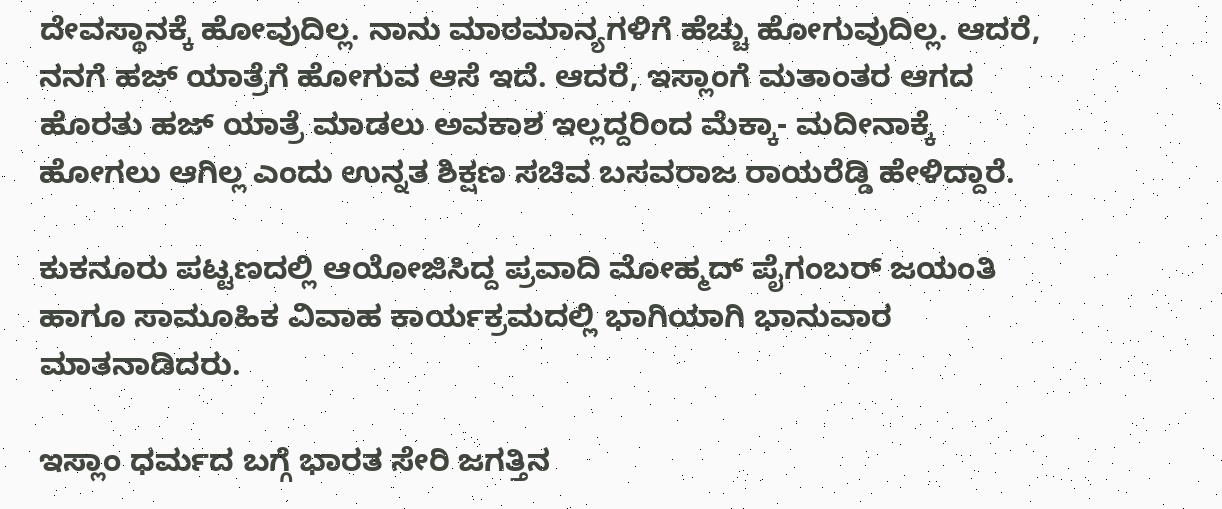ದೇವಸ್ಥಾನಕ್ಕೆ ಹೋವುದಿಲ್ಲ. ನಾನು ಮಾಠಮಾನ್ಯಗಳಿಗೆ ಹೆಚ್ಚು ಹೋಗುವುದಿಲ್ಲ. ಆದರೆ, ನನಗೆ ಹಜ್ ಯಾತ್ರೆಗೆ ಹೋಗುವ ಆಸೆ ಇದೆ. ಆದರೆ, ಇಸ್ಲಾಂಗೆ ಮತಾಂತರ ಆಗದ ಹೊರತು ಹಜ್ ಯಾತ್ರೆ ಮಾಡಲು ಅವಕಾಶ ಇಲ್ಲದ್ದರಿಂದ ಮೆಕ್ಕಾ- ಮದೀನಾಕ್ಕೆ ಹೋಗಲು ಆಗಿಲ್ಲ ಎಂದು ಉನ್ನತ ಶಿಕ್ಷಣ ‌ಸಚಿವ ಬಸವರಾಜ ರಾಯರೆಡ್ಡಿ ಹೇಳಿದ್ದಾರೆ.

ಕುಕನೂರು ಪಟ್ಟಣದಲ್ಲಿ ಆಯೋಜಿಸಿದ್ದ ಪ್ರವಾದಿ ಮೋಹ್ಮದ್ ಪೈಗಂಬರ್ ಜಯಂತಿ ಹಾಗೂ ಸಾಮೂಹಿಕ ವಿವಾಹ ಕಾರ್ಯಕ್ರಮದಲ್ಲಿ ಭಾಗಿಯಾಗಿ ಭಾನುವಾರ ಮಾತನಾಡಿದರು.

ಇಸ್ಲಾಂ ಧರ್ಮದ ಬಗ್ಗೆ ಭಾರತ ಸೇರಿ ಜಗತ್ತಿನ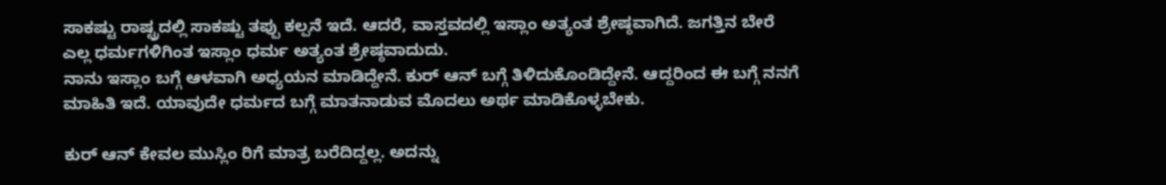ಸಾಕಷ್ಟು ರಾಷ್ಟ್ರದಲ್ಲಿ ಸಾಕಷ್ಟು ತಪ್ಪು ಕಲ್ಪನೆ ಇದೆ. ಆದರೆ, ವಾಸ್ತವದಲ್ಲಿ ಇಸ್ಲಾಂ ಅತ್ಯಂತ ಶ್ರೇಷ್ಠವಾಗಿದೆ. ಜಗತ್ತಿನ ಬೇರೆ ಎಲ್ಲ ಧರ್ಮಗಳಿಗಿಂತ ಇಸ್ಲಾಂ ಧರ್ಮ ಅತ್ಯಂತ ಶ್ರೇಷ್ಠವಾದುದು.
ನಾನು ಇಸ್ಲಾಂ ಬಗ್ಗೆ ಆಳವಾಗಿ ಅಧ್ಯಯನ ಮಾಡಿದ್ದೇನೆ. ಕುರ್ ಆನ್ ಬಗ್ಗೆ ತಿಳಿದುಕೊಂಡಿದ್ದೇನೆ. ಆದ್ದರಿಂದ ಈ ಬಗ್ಗೆ ನನಗೆ ಮಾಹಿತಿ ಇದೆ. ಯಾವುದೇ ಧರ್ಮದ ಬಗ್ಗೆ ಮಾತನಾಡುವ ಮೊದಲು ಅರ್ಥ ಮಾಡಿಕೊಳ್ಳಬೇಕು.

ಕುರ್ ಆನ್ ಕೇವಲ ಮುಸ್ಲಿಂ ರಿಗೆ ಮಾತ್ರ ಬರೆದಿದ್ದಲ್ಲ. ಅದನ್ನು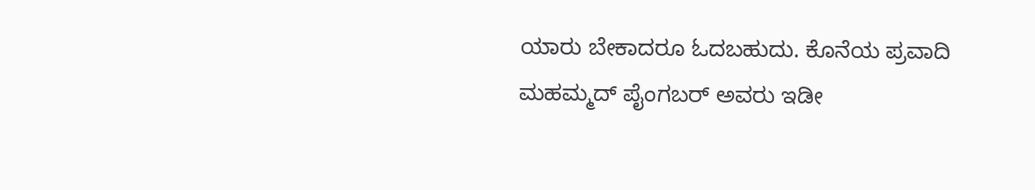ಯಾರು ಬೇಕಾದರೂ ಓದಬಹುದು. ಕೊನೆಯ ಪ್ರವಾದಿ ಮಹಮ್ಮದ್ ಪೈಂಗಬರ್ ಅವರು ಇಡೀ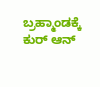ಬ್ರಹ್ಮಾಂಡಕ್ಕೆ ಕುರ್ ಆನ್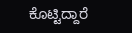ಕೊಟ್ಟಿದ್ದಾರೆ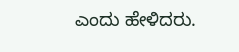ಎಂದು ಹೇಳಿದರು.